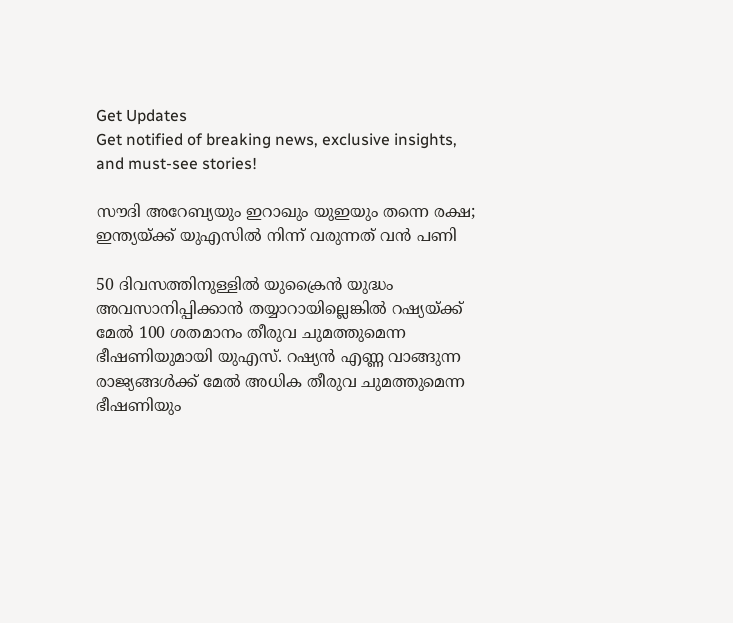Get Updates
Get notified of breaking news, exclusive insights, and must-see stories!

സൗദി അറേബ്യയും ഇറാഖും യുഇയും തന്നെ രക്ഷ; ഇന്ത്യയ്ക്ക് യുഎസിൽ നിന്ന് വരുന്നത് വൻ പണി

50 ദിവസത്തിനുള്ളിൽ യുക്രൈൻ യുദ്ധം അവസാനിപ്പിക്കാൻ തയ്യാറായില്ലെങ്കിൽ റഷ്യയ്ക്ക് മേൽ 100 ശതമാനം തീരുവ ചുമത്തുമെന്ന ഭീഷണിയുമായി യുഎസ്. റഷ്യൻ എണ്ണ വാങ്ങുന്ന രാജ്യങ്ങൾക്ക് മേൽ അധിക തീരുവ ചുമത്തുമെന്ന ഭീഷണിയും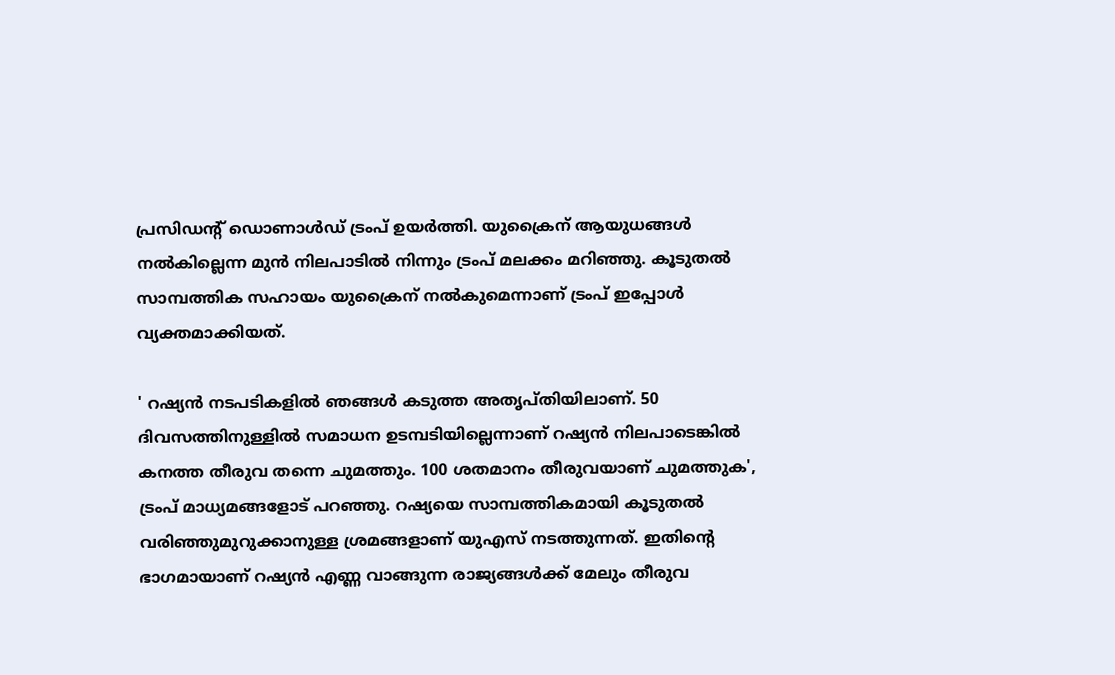പ്രസിഡന്റ് ഡൊണാൾഡ് ട്രംപ് ഉയർത്തി. യുക്രൈന് ആയുധങ്ങൾ നൽകില്ലെന്ന മുൻ നിലപാടിൽ നിന്നും ട്രംപ് മലക്കം മറിഞ്ഞു. കൂടുതൽ സാമ്പത്തിക സഹായം യുക്രൈന് നൽകുമെന്നാണ് ട്രംപ് ഇപ്പോൾ വ്യക്തമാക്കിയത്.

' റഷ്യൻ നടപടികളിൽ ഞങ്ങൾ കടുത്ത അതൃപ്തിയിലാണ്. 50 ദിവസത്തിനുള്ളിൽ സമാധന ഉടമ്പടിയില്ലെന്നാണ് റഷ്യൻ നിലപാടെങ്കിൽ കനത്ത തീരുവ തന്നെ ചുമത്തും. 100 ശതമാനം തീരുവയാണ് ചുമത്തുക', ട്രംപ് മാധ്യമങ്ങളോട് പറഞ്ഞു. റഷ്യയെ സാമ്പത്തികമായി കൂടുതൽ വരിഞ്ഞുമുറുക്കാനുള്ള ശ്രമങ്ങളാണ് യുഎസ് നടത്തുന്നത്. ഇതിന്റെ ഭാഗമായാണ് റഷ്യൻ എണ്ണ വാങ്ങുന്ന രാജ്യങ്ങൾക്ക് മേലും തീരുവ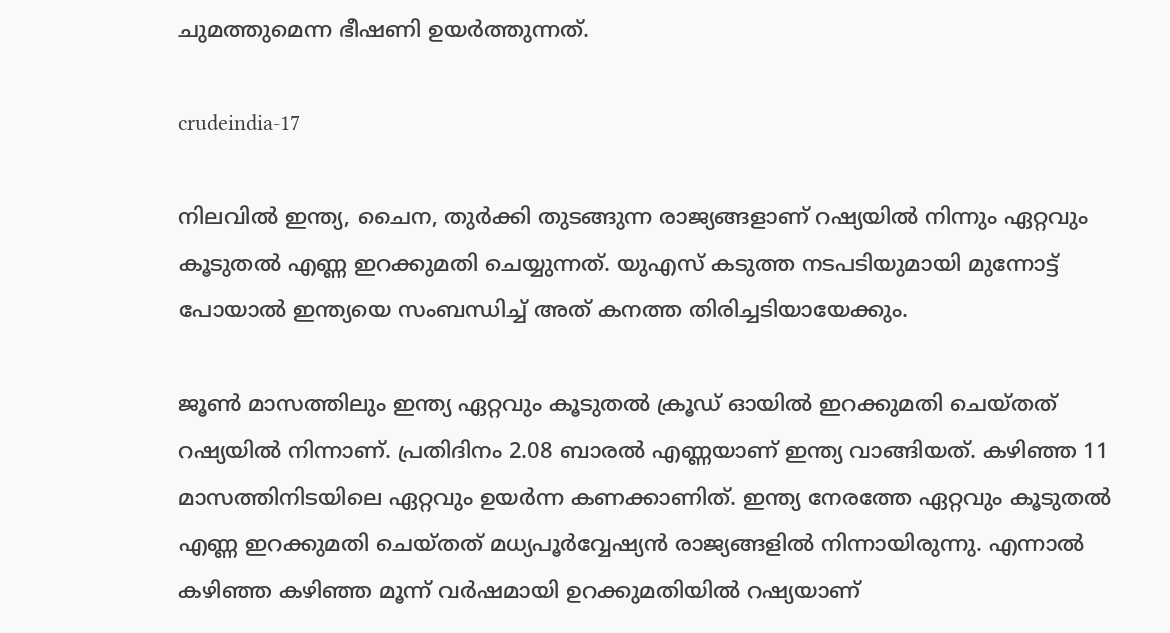ചുമത്തുമെന്ന ഭീഷണി ഉയർത്തുന്നത്.

crudeindia-17

നിലവിൽ ഇന്ത്യ, ചൈന, തുർക്കി തുടങ്ങുന്ന രാജ്യങ്ങളാണ് റഷ്യയിൽ നിന്നും ഏറ്റവും കൂടുതൽ എണ്ണ ഇറക്കുമതി ചെയ്യുന്നത്. യുഎസ് കടുത്ത നടപടിയുമായി മുന്നോട്ട് പോയാൽ ഇന്ത്യയെ സംബന്ധിച്ച് അത് കനത്ത തിരിച്ചടിയായേക്കും.

ജൂൺ മാസത്തിലും ഇന്ത്യ ഏറ്റവും കൂടുതൽ ക്രൂഡ് ഓയിൽ ഇറക്കുമതി ചെയ്തത് റഷ്യയിൽ നിന്നാണ്. പ്രതിദിനം 2.08 ബാരൽ എണ്ണയാണ് ഇന്ത്യ വാങ്ങിയത്. കഴിഞ്ഞ 11 മാസത്തിനിടയിലെ ഏറ്റവും ഉയർന്ന കണക്കാണിത്. ഇന്ത്യ നേരത്തേ ഏറ്റവും കൂടുതൽ എണ്ണ ഇറക്കുമതി ചെയ്തത് മധ്യപൂർവ്വേഷ്യൻ രാജ്യങ്ങളിൽ നിന്നായിരുന്നു. എന്നാൽ കഴിഞ്ഞ കഴിഞ്ഞ മൂന്ന് വർഷമായി ഉറക്കുമതിയിൽ റഷ്യയാണ്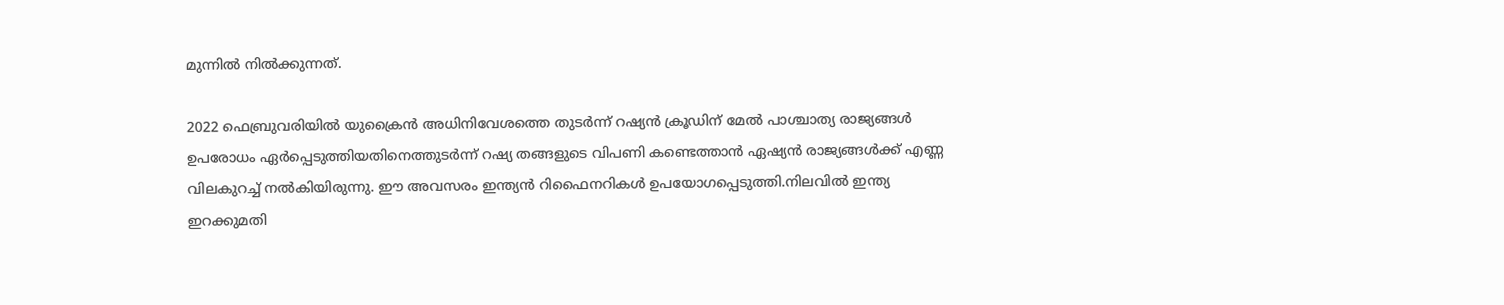മുന്നിൽ നിൽക്കുന്നത്.

2022 ഫെബ്രുവരിയിൽ യുക്രൈൻ അധിനിവേശത്തെ തുടർന്ന് റഷ്യൻ ക്രൂഡിന് മേൽ പാശ്ചാത്യ രാജ്യങ്ങൾ ഉപരോധം ഏർപ്പെടുത്തിയതിനെത്തുടർന്ന് റഷ്യ തങ്ങളുടെ വിപണി കണ്ടെത്താൻ ഏഷ്യൻ രാജ്യങ്ങൾക്ക് എണ്ണ വിലകുറച്ച് നൽകിയിരുന്നു. ഈ അവസരം ഇന്ത്യൻ റിഫൈനറികൾ ഉപയോഗപ്പെടുത്തി.നിലവിൽ ഇന്ത്യ ഇറക്കുമതി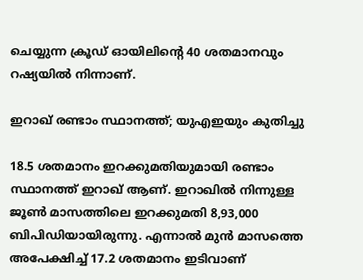ചെയ്യുന്ന ക്രൂഡ് ഓയിലിന്റെ 40 ശതമാനവും റഷ്യയിൽ നിന്നാണ്.

ഇറാഖ് രണ്ടാം സ്ഥാനത്ത്; യുഎഇയും കുതിച്ചു

18.5 ശതമാനം ഇറക്കുമതിയുമായി രണ്ടാം സ്ഥാനത്ത് ഇറാഖ് ആണ്. ഇറാഖിൽ നിന്നുള്ള ജൂൺ മാസത്തിലെ ഇറക്കുമതി 8,93,000 ബിപിഡിയായിരുന്നു. എന്നാൽ മുൻ മാസത്തെ അപേക്ഷിച്ച് 17.2 ശതമാനം ഇടിവാണ്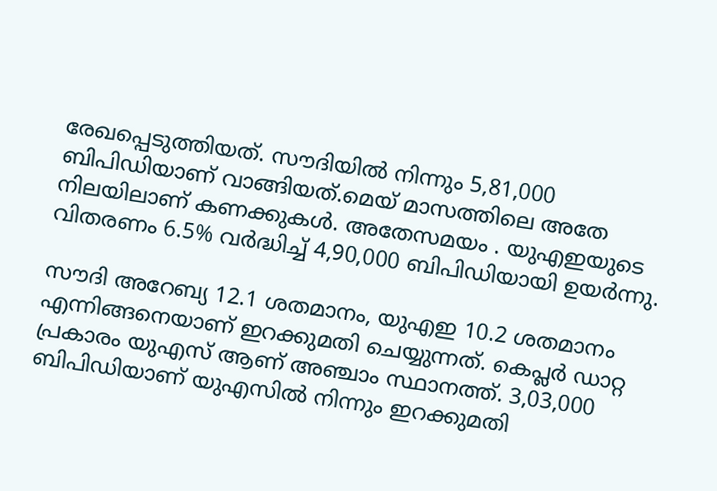രേഖപ്പെടുത്തിയത്. സൗദിയിൽ നിന്നും 5,81,000 ബിപിഡിയാണ് വാങ്ങിയത്.മെയ് മാസത്തിലെ അതേ നിലയിലാണ് കണക്കുകൾ. അതേസമയം . യുഎഇയുടെ വിതരണം 6.5% വർദ്ധിച്ച് 4,90,000 ബിപിഡിയായി ഉയർന്നു.

സൗദി അറേബ്യ 12.1 ശതമാനം, യുഎഇ 10.2 ശതമാനം എന്നിങ്ങനെയാണ് ഇറക്കുമതി ചെയ്യുന്നത്. കെപ്ലർ ഡാറ്റ പ്രകാരം യുഎസ് ആണ് അഞ്ചാം സ്ഥാനത്ത്. 3,03,000 ബിപിഡിയാണ് യുഎസിൽ നിന്നും ഇറക്കുമതി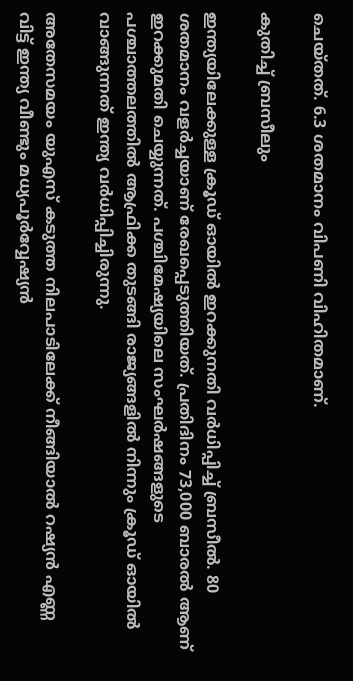ചെയ്തത്. 6.3 ശതമാനം വിപണി വിഹിതമാണ്.

കുതിച്ച് ബ്രസീലും

ഇന്ത്യയിലേക്കുള്ള ക്രൂഡ് ഓയിൽ ഇറക്കുനതി വർധിപ്പിച്ച് ബ്രസീൽ. 80 ശതമാനം വളർച്ചയാണ് രേഖപ്പെടുത്തിയത്. പ്രതിദിനം 73,000 ബാരൽ ആണ് ഇറക്കുമതി ചെയ്യുന്നത്. പശ്ചിമേഷ്യയിലെ സംഘർഷങ്ങളുടെ പശ്ചാത്തലത്തിൽ ആഫ്രിക്ക തുടങ്ങി രാജ്യങ്ങളിൽ നിന്നും ക്രൂഡ് ഓയിൽ വാങ്ങുന്നത് ഇന്ത്യ വർധിപ്പിച്ചിരുന്നു.

അതേസമയം യുഎസ് കടുത്ത നിലപാടിലേക്ക് നീങ്ങിയാൽ റഷ്യൻ എണ്ണ വിട്ട് ഇന്ത്യ വീണ്ടും മധ്യപൂർവ്വേഷ്യൻ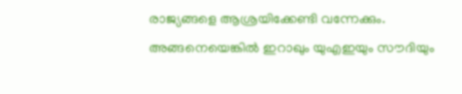രാജ്യങ്ങളെ ആശ്രയിക്കേണ്ടി വന്നേക്കും. അങ്ങനെയെങ്കിൽ ഇറാഖും യുഎഇയും സൗദിയും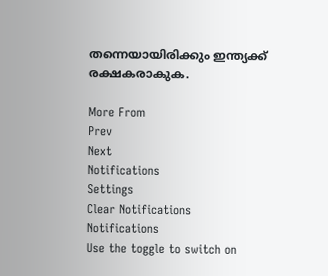തന്നെയായിരിക്കും ഇന്ത്യക്ക് രക്ഷകരാകുക.

More From
Prev
Next
Notifications
Settings
Clear Notifications
Notifications
Use the toggle to switch on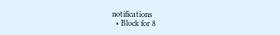notifications
  • Block for 8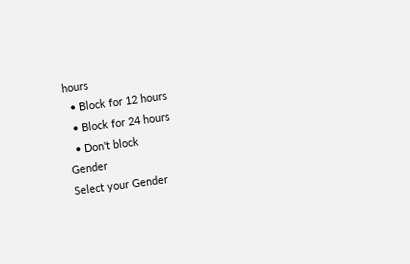hours
  • Block for 12 hours
  • Block for 24 hours
  • Don't block
Gender
Select your Gender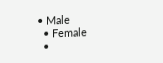• Male
  • Female
  •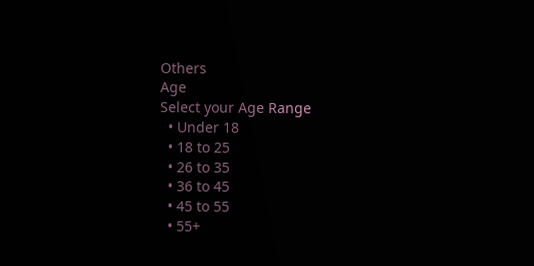Others
Age
Select your Age Range
  • Under 18
  • 18 to 25
  • 26 to 35
  • 36 to 45
  • 45 to 55
  • 55+